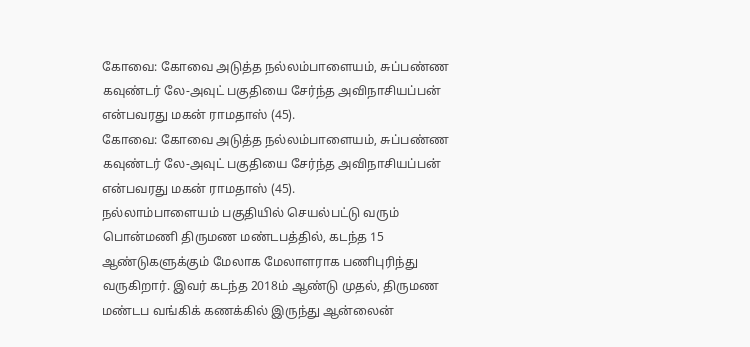கோவை: கோவை அடுத்த நல்லம்பாளையம், சுப்பண்ண கவுண்டர் லே-அவுட் பகுதியை சேர்ந்த அவிநாசியப்பன் என்பவரது மகன் ராமதாஸ் (45).
கோவை: கோவை அடுத்த நல்லம்பாளையம், சுப்பண்ண கவுண்டர் லே-அவுட் பகுதியை சேர்ந்த அவிநாசியப்பன் என்பவரது மகன் ராமதாஸ் (45).
நல்லாம்பாளையம் பகுதியில் செயல்பட்டு வரும் பொன்மணி திருமண மண்டபத்தில், கடந்த 15 ஆண்டுகளுக்கும் மேலாக மேலாளராக பணிபுரிந்து வருகிறார். இவர் கடந்த 2018ம் ஆண்டு முதல், திருமண மண்டப வங்கிக் கணக்கில் இருந்து ஆன்லைன்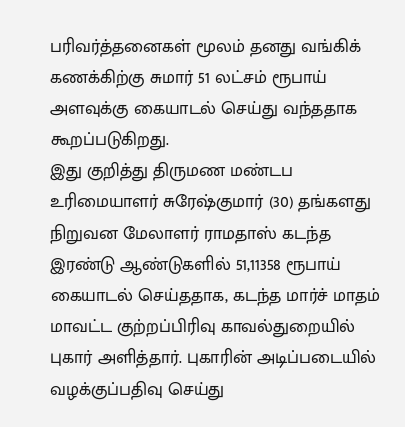பரிவர்த்தனைகள் மூலம் தனது வங்கிக் கணக்கிற்கு சுமார் 51 லட்சம் ரூபாய் அளவுக்கு கையாடல் செய்து வந்ததாக கூறப்படுகிறது.
இது குறித்து திருமண மண்டப உரிமையாளர் சுரேஷ்குமார் (30) தங்களது நிறுவன மேலாளர் ராமதாஸ் கடந்த இரண்டு ஆண்டுகளில் 51,11358 ரூபாய் கையாடல் செய்ததாக, கடந்த மார்ச் மாதம் மாவட்ட குற்றப்பிரிவு காவல்துறையில் புகார் அளித்தார். புகாரின் அடிப்படையில் வழக்குப்பதிவு செய்து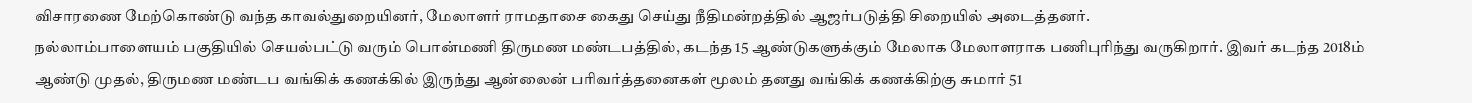விசாரணை மேற்கொண்டு வந்த காவல்துறையினர், மேலாளர் ராமதாசை கைது செய்து நீதிமன்றத்தில் ஆஜர்படுத்தி சிறையில் அடைத்தனர்.
நல்லாம்பாளையம் பகுதியில் செயல்பட்டு வரும் பொன்மணி திருமண மண்டபத்தில், கடந்த 15 ஆண்டுகளுக்கும் மேலாக மேலாளராக பணிபுரிந்து வருகிறார். இவர் கடந்த 2018ம் ஆண்டு முதல், திருமண மண்டப வங்கிக் கணக்கில் இருந்து ஆன்லைன் பரிவர்த்தனைகள் மூலம் தனது வங்கிக் கணக்கிற்கு சுமார் 51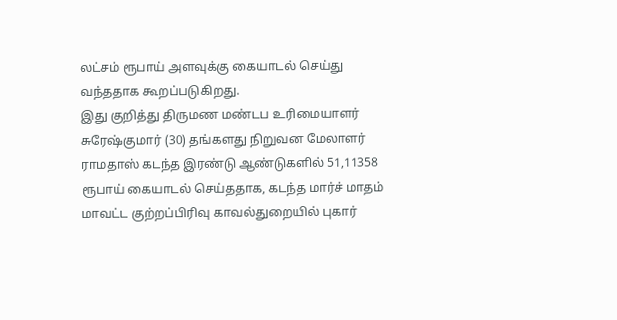லட்சம் ரூபாய் அளவுக்கு கையாடல் செய்து வந்ததாக கூறப்படுகிறது.
இது குறித்து திருமண மண்டப உரிமையாளர் சுரேஷ்குமார் (30) தங்களது நிறுவன மேலாளர் ராமதாஸ் கடந்த இரண்டு ஆண்டுகளில் 51,11358 ரூபாய் கையாடல் செய்ததாக, கடந்த மார்ச் மாதம் மாவட்ட குற்றப்பிரிவு காவல்துறையில் புகார்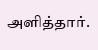அளித்தார்.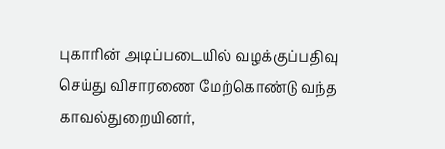புகாரின் அடிப்படையில் வழக்குப்பதிவு செய்து விசாரணை மேற்கொண்டு வந்த காவல்துறையினர்,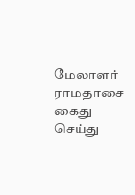மேலாளர் ராமதாசை கைது செய்து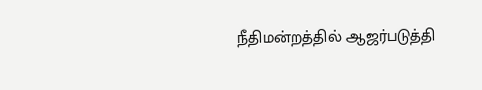நீதிமன்றத்தில் ஆஜர்படுத்தி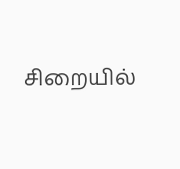சிறையில்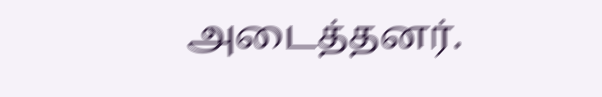அடைத்தனர்.